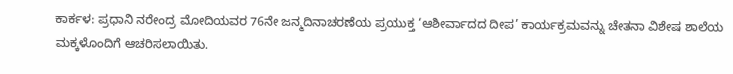ಕಾರ್ಕಳ: ಪ್ರಧಾನಿ ನರೇಂದ್ರ ಮೋದಿಯವರ 76ನೇ ಜನ್ಮದಿನಾಚರಣೆಯ ಪ್ರಯುಕ್ತ ‘ಆಶೀರ್ವಾದದ ದೀಪ’ ಕಾರ್ಯಕ್ರಮವನ್ನು ಚೇತನಾ ವಿಶೇಷ ಶಾಲೆಯ ಮಕ್ಕಳೊಂದಿಗೆ ಆಚರಿಸಲಾಯಿತು.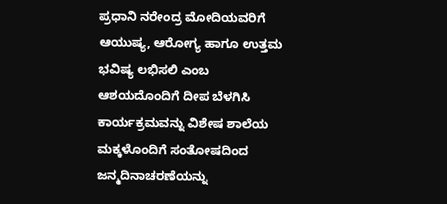ಪ್ರಧಾನಿ ನರೇಂದ್ರ ಮೋದಿಯವರಿಗೆ ಆಯುಷ್ಯ, ಆರೋಗ್ಯ ಹಾಗೂ ಉತ್ತಮ ಭವಿಷ್ಯ ಲಭಿಸಲಿ ಎಂಬ ಆಶಯದೊಂದಿಗೆ ದೀಪ ಬೆಳಗಿಸಿ ಕಾರ್ಯಕ್ರಮವನ್ನು ವಿಶೇಷ ಶಾಲೆಯ ಮಕ್ಕಳೊಂದಿಗೆ ಸಂತೋಷದಿಂದ ಜನ್ಮದಿನಾಚರಣೆಯನ್ನು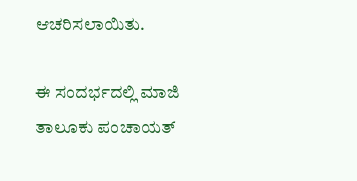ಆಚರಿಸಲಾಯಿತು.

ಈ ಸಂದರ್ಭದಲ್ಲಿ ಮಾಜಿ ತಾಲೂಕು ಪಂಚಾಯತ್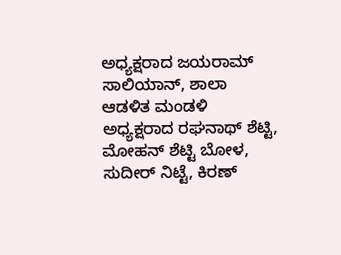ಅಧ್ಯಕ್ಷರಾದ ಜಯರಾಮ್ ಸಾಲಿಯಾನ್, ಶಾಲಾ ಆಡಳಿತ ಮಂಡಳಿ ಅಧ್ಯಕ್ಷರಾದ ರಘನಾಥ್ ಶೆಟ್ಟಿ, ಮೋಹನ್ ಶೆಟ್ಟಿ ಬೋಳ, ಸುದೀರ್ ನಿಟ್ಟೆ, ಕಿರಣ್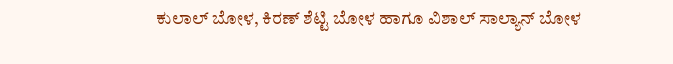ಕುಲಾಲ್ ಬೋಳ, ಕಿರಣ್ ಶೆಟ್ಟಿ ಬೋಳ ಹಾಗೂ ವಿಶಾಲ್ ಸಾಲ್ಯಾನ್ ಬೋಳ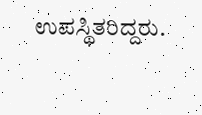ಉಪಸ್ಥಿತರಿದ್ದರು.